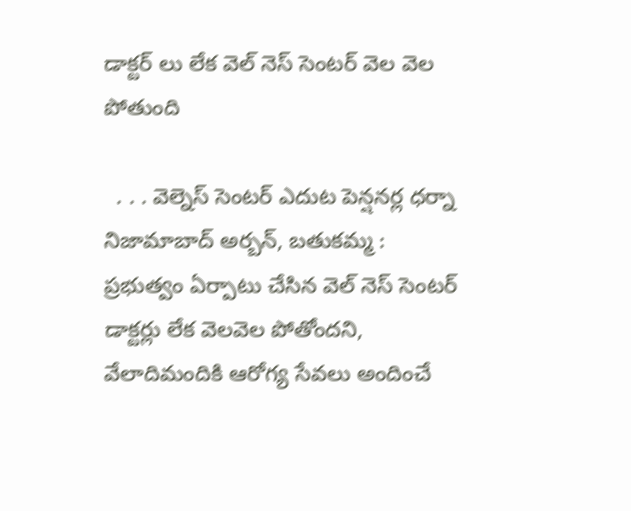డాక్టర్ లు లేక వెల్ నెస్ సెంటర్ వెల వెల పోతుంది

  . . . వెల్నెస్ సెంటర్ ఎదుట పెన్షనర్ల ధర్నా   నిజామాబాద్ అర్బన్, బతుకమ్మ :   ప్రభుత్వం ఏర్పాటు చేసిన వెల్ నెస్ సెంటర్ డాక్టర్లు లేక వెలవెల పోతోందని, వేలాదిమందికి ఆరోగ్య సేవలు అందించే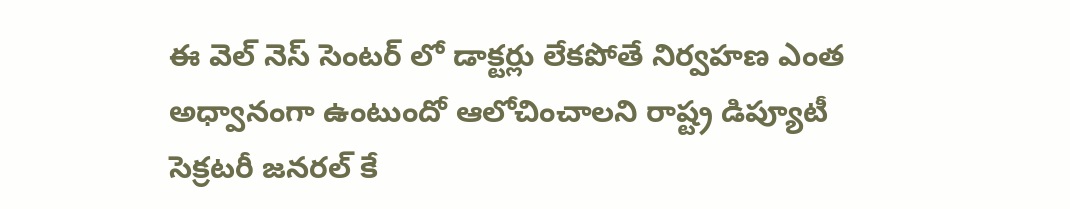ఈ వెల్ నెస్ సెంటర్ లో డాక్టర్లు లేకపోతే నిర్వహణ ఎంత అధ్వానంగా ఉంటుందో ఆలోచించాలని రాష్ట్ర డిప్యూటీ సెక్రటరీ జనరల్ కే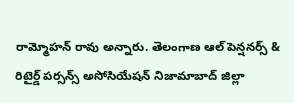రామ్మోహన్ రావు అన్నారు. తెలంగాణ ఆల్ పెన్షనర్స్ & రిటైర్డ్ పర్సన్స్ అసోసియేషన్ నిజామాబాద్ జిల్లా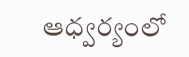ఆధ్వర్యంలో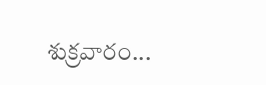శుక్రవారం...